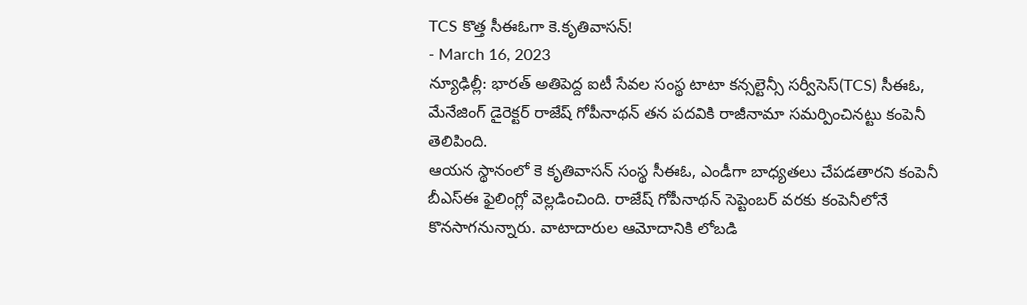TCS కొత్త సీఈఓగా కె.కృతివాసన్!
- March 16, 2023
న్యూఢిల్లీ: భారత్ అతిపెద్ద ఐటీ సేవల సంస్థ టాటా కన్సల్టెన్సీ సర్వీసెస్(TCS) సీఈఓ, మేనేజింగ్ డైరెక్టర్ రాజేష్ గోపీనాథన్ తన పదవికి రాజీనామా సమర్పించినట్టు కంపెనీ తెలిపింది.
ఆయన స్థానంలో కె కృతివాసన్ సంస్థ సీఈఓ, ఎండీగా బాధ్యతలు చేపడతారని కంపెనీ బీఎస్ఈ ఫైలింగ్లో వెల్లడించింది. రాజేష్ గోపీనాథన్ సెప్టెంబర్ వరకు కంపెనీలోనే కొనసాగనున్నారు. వాటాదారుల ఆమోదానికి లోబడి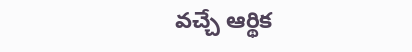వచ్చే ఆర్థిక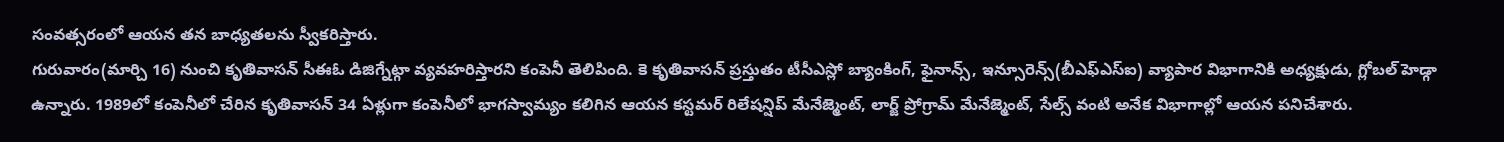సంవత్సరంలో ఆయన తన బాధ్యతలను స్వీకరిస్తారు.
గురువారం(మార్చి 16) నుంచి కృతివాసన్ సీఈఓ డిజిగ్నేట్గా వ్యవహరిస్తారని కంపెనీ తెలిపింది. కె కృతివాసన్ ప్రస్తుతం టీసీఎస్లో బ్యాంకింగ్, ఫైనాన్స్, ఇన్సూరెన్స్(బీఎఫ్ఎస్ఐ) వ్యాపార విభాగానికి అధ్యక్షుడు, గ్లోబల్ హెడ్గా ఉన్నారు. 1989లో కంపెనీలో చేరిన కృతివాసన్ 34 ఏళ్లుగా కంపెనీలో భాగస్వామ్యం కలిగిన ఆయన కస్టమర్ రిలేషన్షిప్ మేనేజ్మెంట్, లార్జ్ ప్రోగ్రామ్ మేనేజ్మెంట్, సేల్స్ వంటి అనేక విభాగాల్లో ఆయన పనిచేశారు.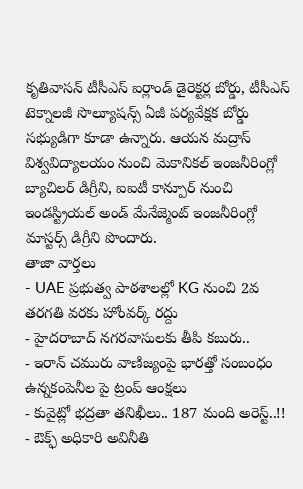కృతివాసన్ టీసీఎస్ ఐర్లాండ్ డైరెక్టర్ల బోర్డు, టీసీఎస్ టెక్నాలజీ సొల్యూషన్స్ ఏజీ పర్యవేక్షక బోర్డు సభ్యుడిగా కూడా ఉన్నారు. ఆయన మద్రాస్ విశ్వవిద్యాలయం నుంచి మెకానికల్ ఇంజనీరింగ్లో బ్యాచిలర్ డిగ్రీని, ఐఐటీ కాన్పూర్ నుంచి ఇండస్ట్రియల్ అండ్ మేనేజ్మెంట్ ఇంజనీరింగ్లో మాస్టర్స్ డిగ్రీని పొందారు.
తాజా వార్తలు
- UAE ప్రభుత్వ పాఠశాలల్లో KG నుంచి 2వ తరగతి వరకు హోంవర్క్ రద్దు
- హైదరాబాద్ నగరవాసులకు తీపి కబురు..
- ఇరాన్ చమురు వాణిజ్యంపై భారత్తో సంబంధం ఉన్నకంపెనీల పై ట్రంప్ ఆంక్షలు
- కువైట్లో భద్రతా తనిఖీలు.. 187 మంది అరెస్ట్..!!
- ఔక్ఫ్ అధికారి అవినీతి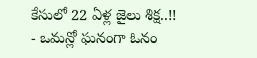కేసులో 22 ఏళ్ల జైలు శిక్ష..!!
- ఒమన్లో ఘనంగా ఓనం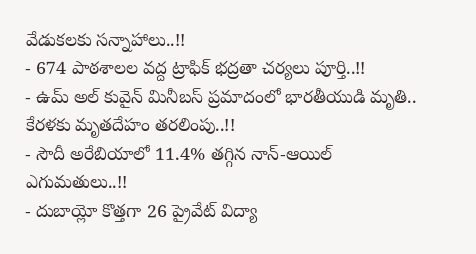వేడుకలకు సన్నాహాలు..!!
- 674 పాఠశాలల వద్ద ట్రాఫిక్ భద్రతా చర్యలు పూర్తి..!!
- ఉమ్ అల్ కువైన్ మినీబస్ ప్రమాదంలో భారతీయుడి మృతి.. కేరళకు మృతదేహం తరలింపు..!!
- సౌదీ అరేబియాలో 11.4% తగ్గిన నాన్-ఆయిల్ ఎగుమతులు..!!
- దుబాయ్లో కొత్తగా 26 ప్రైవేట్ విద్యా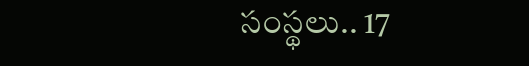సంస్థలు.. 17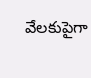వేలకుపైగా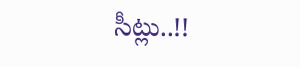సీట్లు..!!